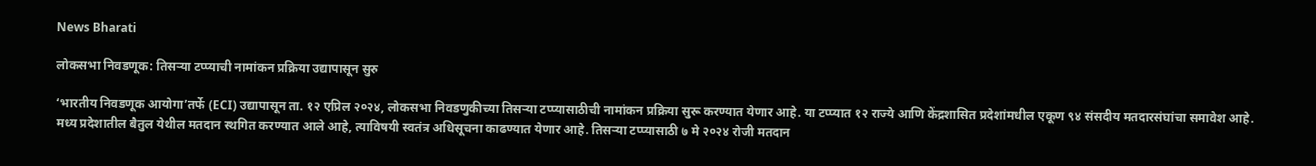News Bharati

लोकसभा निवडणूक: तिसऱ्या टप्प्याची नामांकन प्रक्रिया उद्यापासून सुरु

‘भारतीय निवडणूक आयोगा’तर्फे (ECI) उद्यापासून ता. १२ एप्रिल २०२४, लोकसभा निवडणुकीच्या तिसऱ्या टप्प्यासाठीची नामांकन प्रक्रिया सुरू करण्यात येणार आहे. या टप्प्यात १२ राज्ये आणि केंद्रशासित प्रदेशांमधील एकूण ९४ संसदीय मतदारसंघांचा समावेश आहे. मध्य प्रदेशातील बैतुल येथील मतदान स्थगित करण्यात आले आहे, त्याविषयी स्वतंत्र अधिसूचना काढण्यात येणार आहे. तिसऱ्या टप्प्यासाठी ७ मे २०२४ रोजी मतदान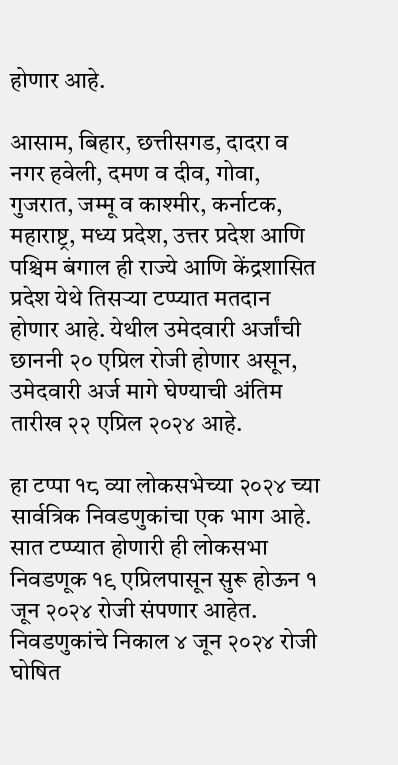होणार आहे.

आसाम, बिहार, छत्तीसगड, दादरा व नगर हवेली, दमण व दीव, गोवा, गुजरात, जम्मू व काश्मीर, कर्नाटक, महाराष्ट्र, मध्य प्रदेश, उत्तर प्रदेश आणि पश्चिम बंगाल ही राज्ये आणि केंद्रशासित प्रदेश येथे तिसऱ्या टप्प्यात मतदान होणार आहे. येथील उमेदवारी अर्जांची छाननी २० एप्रिल रोजी होणार असून, उमेदवारी अर्ज मागे घेण्याची अंतिम तारीख २२ एप्रिल २०२४ आहे.

हा टप्पा १८ व्या लोकसभेच्या २०२४ च्या सार्वत्रिक निवडणुकांचा एक भाग आहे. सात टप्प्यात होणारी ही लोकसभा निवडणूक १९ एप्रिलपासून सुरू होऊन १ जून २०२४ रोजी संपणार आहेत. निवडणुकांचे निकाल ४ जून २०२४ रोजी घोषित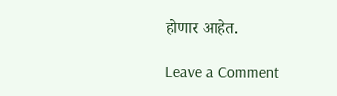होणार आहेत.

Leave a Comment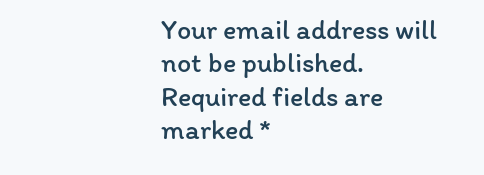Your email address will not be published. Required fields are marked *